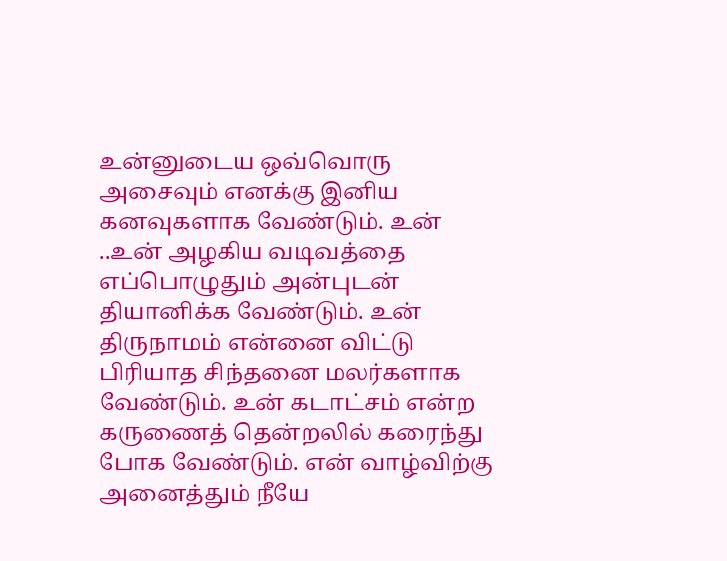உன்னுடைய ஒவ்வொரு அசைவும் எனக்கு இனிய கனவுகளாக வேண்டும். உன் ..உன் அழகிய வடிவத்தை எப்பொழுதும் அன்புடன் தியானிக்க வேண்டும். உன் திருநாமம் என்னை விட்டு பிரியாத சிந்தனை மலர்களாக வேண்டும். உன் கடாட்சம் என்ற கருணைத் தென்றலில் கரைந்து போக வேண்டும். என் வாழ்விற்கு அனைத்தும் நீயே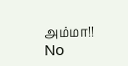அம்மா!!
No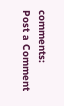comments:
Post a Comment